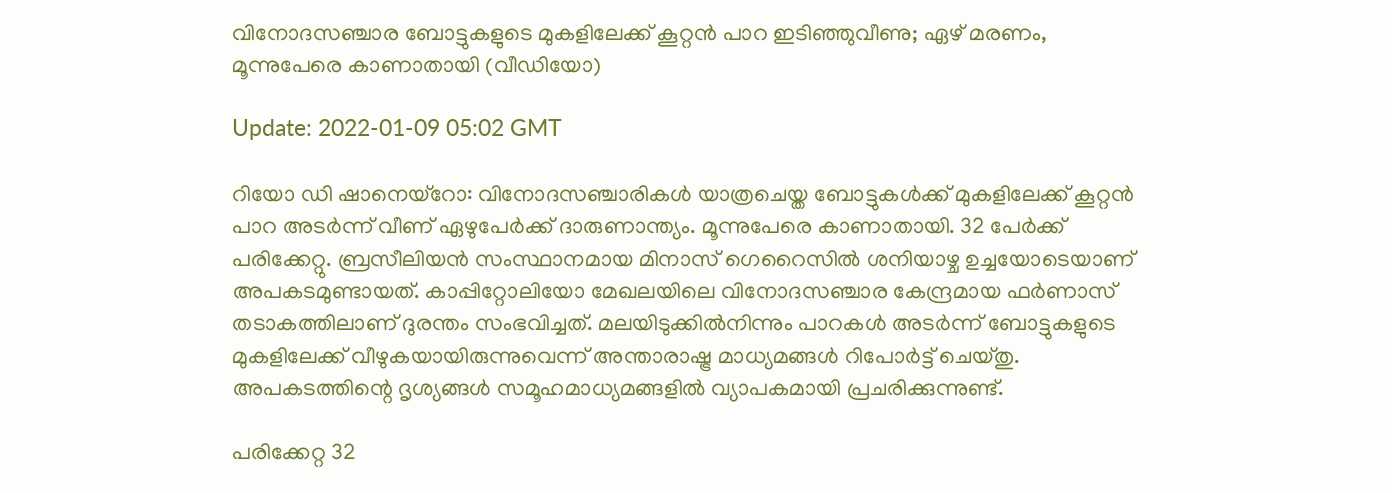വിനോദസഞ്ചാര ബോട്ടുകളുടെ മുകളിലേക്ക് കൂറ്റന്‍ പാറ ഇടിഞ്ഞുവീണു; ഏഴ് മരണം, മൂന്നുപേരെ കാണാതായി (വീഡിയോ)

Update: 2022-01-09 05:02 GMT

റിയോ ഡി ഷാനെയ്‌റോ: വിനോദസഞ്ചാരികള്‍ യാത്രചെയ്ത ബോട്ടുകള്‍ക്ക് മുകളിലേക്ക് കൂറ്റന്‍ പാറ അടര്‍ന്ന് വീണ് ഏഴുപേര്‍ക്ക് ദാരുണാന്ത്യം. മൂന്നുപേരെ കാണാതായി. 32 പേര്‍ക്ക് പരിക്കേറ്റു. ബ്രസീലിയന്‍ സംസ്ഥാനമായ മിനാസ് ഗെറൈസില്‍ ശനിയാഴ്ച ഉച്ചയോടെയാണ് അപകടമുണ്ടായത്. കാപ്പിറ്റോലിയോ മേഖലയിലെ വിനോദസഞ്ചാര കേന്ദ്രമായ ഫര്‍ണാസ് തടാകത്തിലാണ് ദുരന്തം സംഭവിച്ചത്. മലയിടുക്കില്‍നിന്നും പാറകള്‍ അടര്‍ന്ന് ബോട്ടുകളുടെ മുകളിലേക്ക് വീഴുകയായിരുന്നുവെന്ന് അന്താരാഷ്ട്ര മാധ്യമങ്ങള്‍ റിപോര്‍ട്ട് ചെയ്തു. അപകടത്തിന്റെ ദൃശ്യങ്ങള്‍ സമൂഹമാധ്യമങ്ങളില്‍ വ്യാപകമായി പ്രചരിക്കുന്നുണ്ട്.

പരിക്കേറ്റ 32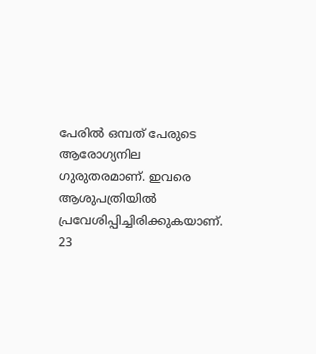പേരില്‍ ഒമ്പത് പേരുടെ ആരോഗ്യനില ഗുരുതരമാണ്. ഇവരെ ആശുപത്രിയില്‍ പ്രവേശിപ്പിച്ചിരിക്കുകയാണ്. 23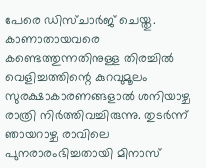പേരെ ഡിസ്ചാര്‍ജ് ചെയ്തു. കാണാതായവരെ കണ്ടെത്തുന്നതിനുള്ള തിരച്ചില്‍ വെളിച്ചത്തിന്റെ കുറവുമൂലം സുരക്ഷാകാരണങ്ങളാല്‍ ശനിയാഴ്ച രാത്രി നിര്‍ത്തിവച്ചിരുന്നു. തുടര്‍ന്ന് ഞായറാഴ്ച രാവിലെ പുനരാരംഭിച്ചതായി മിനാസ്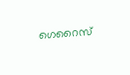ഗെറൈസ്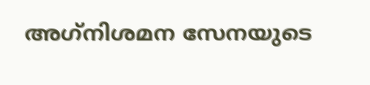അഗ്‌നിശമന സേനയുടെ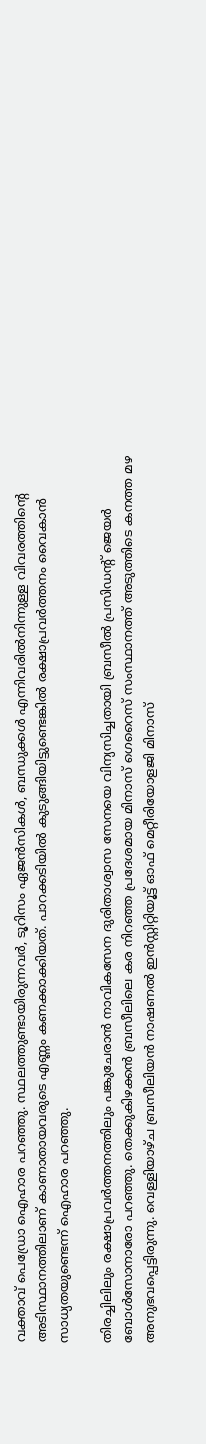വക്താവ് പെഡ്രോ ഐഹാര പറഞ്ഞു. സ്ഥലത്തുണ്ടായിരുന്നവര്‍, ടൂറിസം ഏജന്‍സികള്‍, ബന്ധുക്കള്‍ എന്നിവരില്‍നിന്നുള്ള വിവരത്തിന്റെ അടിസ്ഥാനത്തിലാണ് കാണാതായവരുടെ എണ്ണം കണക്കാക്കിയത്. പാറക്കടിയില്‍ കുടുങ്ങിയിട്ടുണ്ടെങ്കില്‍ രക്ഷാപ്രവര്‍ത്തനം വൈകാന്‍ സാധ്യതയുണ്ടെന്ന് ഐഹാര പറഞ്ഞു.

തിരച്ചിലിലും രക്ഷാപ്രവര്‍ത്തനത്തിലും പങ്കുചേരാന്‍ നാവികസേന ദുരിതാശ്വാസ സേനയെ വിന്യസിച്ചതായി ബ്രസീല്‍ പ്രസിഡന്റ് ജെയര്‍ ബോള്‍സോനാരോ പറഞ്ഞു. തെക്കുകിഴക്കന്‍ ബ്രസീലിലെ കര നിറഞ്ഞ പ്രദേശമായ മിനാസ് ഗെറൈസ് സംസ്ഥാനത്ത് അടുത്തിടെ കനത്ത മഴ അനുഭവപ്പെട്ടിരുന്നു. വെള്ളിയാഴ്ച ബ്രസീലിയന്‍ നാഷണല്‍ ഇന്‍സ്റ്റിറ്റിയൂട്ട് ഓഫ് മെറ്റീരിയോളജി മിനാസ്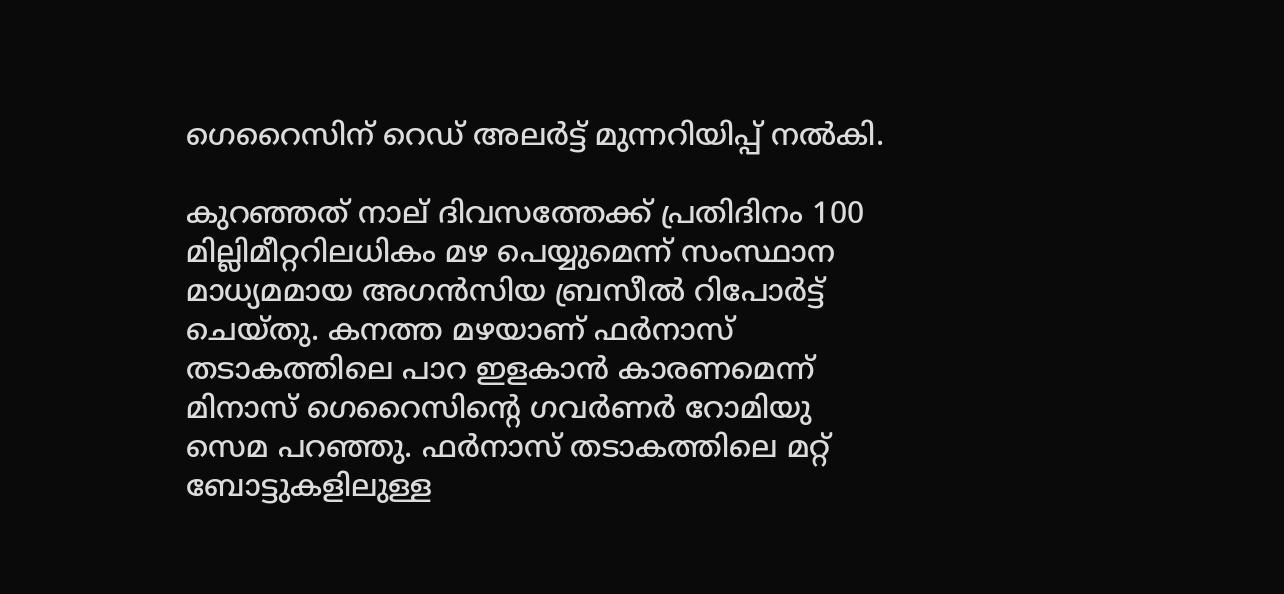ഗെറൈസിന് റെഡ് അലര്‍ട്ട് മുന്നറിയിപ്പ് നല്‍കി.

കുറഞ്ഞത് നാല് ദിവസത്തേക്ക് പ്രതിദിനം 100 മില്ലിമീറ്ററിലധികം മഴ പെയ്യുമെന്ന് സംസ്ഥാന മാധ്യമമായ അഗന്‍സിയ ബ്രസീല്‍ റിപോര്‍ട്ട് ചെയ്തു. കനത്ത മഴയാണ് ഫര്‍നാസ് തടാകത്തിലെ പാറ ഇളകാന്‍ കാരണമെന്ന് മിനാസ് ഗെറൈസിന്റെ ഗവര്‍ണര്‍ റോമിയു സെമ പറഞ്ഞു. ഫര്‍നാസ് തടാകത്തിലെ മറ്റ് ബോട്ടുകളിലുള്ള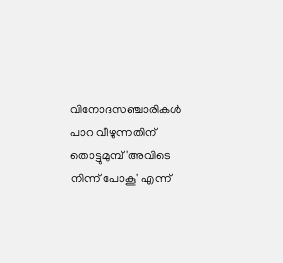വിനോദസഞ്ചാരികള്‍ പാറ വീഴുന്നതിന് തൊട്ടുമുമ്പ് 'അവിടെ നിന്ന് പോകൂ' എന്ന്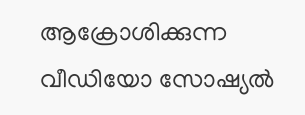ആക്രോശിക്കുന്ന വീഡിയോ സോഷ്യല്‍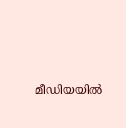മീഡിയയില്‍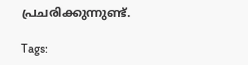പ്രചരിക്കുന്നുണ്ട്.

Tags: